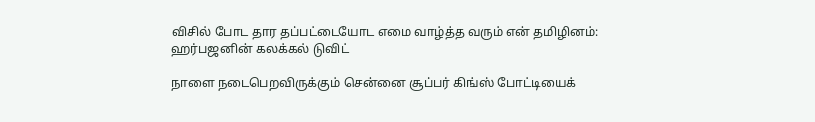விசில் போட தார தப்பட்டையோட எமை வாழ்த்த வரும் என் தமிழினம்: ஹர்பஜனின் கலக்கல் டுவிட்

நாளை நடைபெறவிருக்கும் சென்னை சூப்பர் கிங்ஸ் போட்டியைக்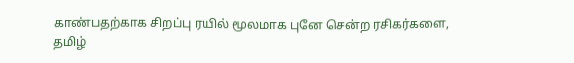காண்பதற்காக சிறப்பு ரயில் மூலமாக புனே சென்ற ரசிகர்களை, தமிழ்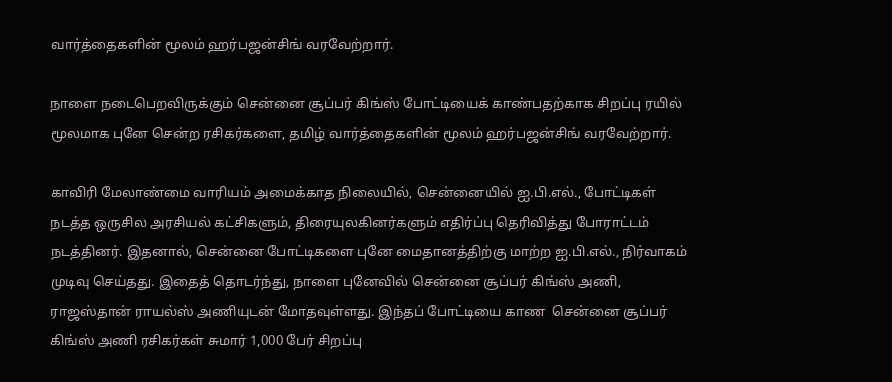வார்த்தைகளின் மூலம் ஹர்பஜன்சிங் வரவேற்றார்.

நாளை நடைபெறவிருக்கும் சென்னை சூப்பர் கிங்ஸ் போட்டியைக் காண்பதற்காக சிறப்பு ரயில் மூலமாக புனே சென்ற ரசிகர்களை, தமிழ் வார்த்தைகளின் மூலம் ஹர்பஜன்சிங் வரவேற்றார்.

காவிரி மேலாண்மை வாரியம் அமைக்காத நிலையில், சென்னையில் ஐ.பி.எல்., போட்டிகள் நடத்த ஒருசில அரசியல் கட்சிகளும், திரையுலகினர்களும் எதிர்ப்பு தெரிவித்து போராட்டம் நடத்தினர். இதனால், சென்னை போட்டிகளை புனே மைதானத்திற்கு மாற்ற ஐ.பி.எல்., நிர்வாகம் முடிவு செய்தது. இதைத் தொடர்ந்து, நாளை புனேவில் சென்னை சூப்பர் கிங்ஸ் அணி, ராஜஸ்தான் ராயல்ஸ் அணியுடன் மோதவுள்ளது. இந்தப் போட்டியை காண  சென்னை சூப்பர் கிங்ஸ் அணி ரசிகர்கள் சுமார் 1,000 பேர் சிறப்பு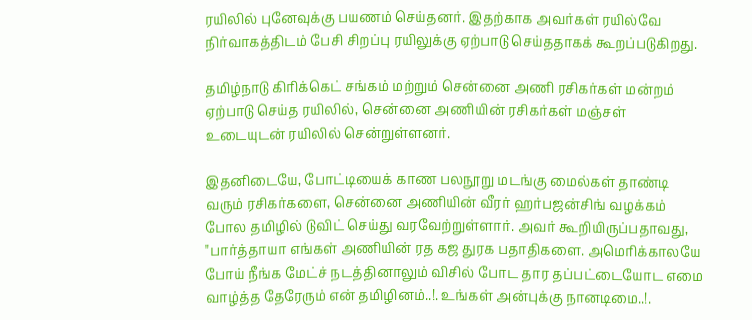ரயிலில் புனேவுக்கு பயணம் செய்தனர். இதற்காக அவர்கள் ரயில்வே நிர்வாகத்திடம் பேசி சிறப்பு ரயிலுக்கு ஏற்பாடு செய்ததாகக் கூறப்படுகிறது.

தமிழ்நாடு கிரிக்கெட் சங்கம் மற்றும் சென்னை அணி ரசிகர்கள் மன்றம் ஏற்பாடு செய்த ரயிலில், சென்னை அணியின் ரசிகர்கள் மஞ்சள் உடையுடன் ரயிலில் சென்றுள்ளனர்.

இதனிடையே, போட்டியைக் காண பலநூறு மடங்கு மைல்கள் தாண்டி வரும் ரசிகர்களை, சென்னை அணியின் வீரர் ஹர்பஜன்சிங் வழக்கம் போல தமிழில் டுவிட் செய்து வரவேற்றுள்ளார். அவர் கூறியிருப்பதாவது, "பார்த்தாயா எங்கள் அணியின் ரத கஜ துரக பதாதிகளை. அமெரிக்காலயே போய் நீங்க மேட்ச் நடத்தினாலும் விசில் போட தார தப்பட்டையோட எமை வாழ்த்த தேரேரும் என் தமிழினம்..!. உங்கள் அன்புக்கு நானடிமை..!.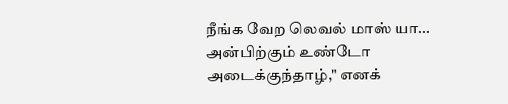நீங்க வேற லெவல் மாஸ் யா... அன்பிற்கும் உண்டோ அடைக்குந்தாழ்," எனக்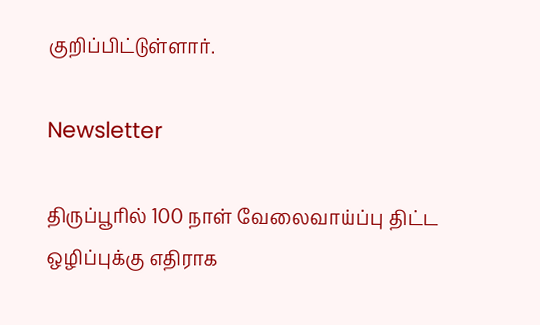குறிப்பிட்டுள்ளார்.

Newsletter

திருப்பூரில் 100 நாள் வேலைவாய்ப்பு திட்ட ஒழிப்புக்கு எதிராக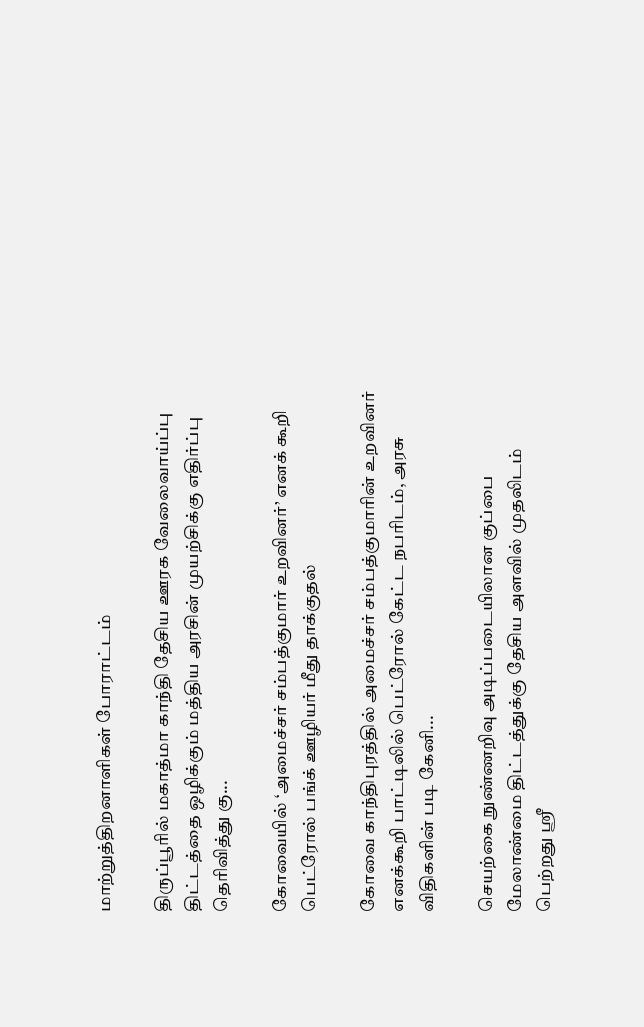மாற்றுத்திறனாளிகள் போராட்டம்

திருப்பூரில் மகாத்மா காந்தி தேசிய ஊரக வேலைவாய்ப்பு திட்டத்தை ஒழிக்கும் மத்திய அரசின் முயற்சிக்கு எதிர்ப்பு தெரிவித்து கு...

கோவையில் ‘அமைச்சர் சம்பத்குமார் உறவினர்’ எனக் கூறி பெட்ரோல் பங்க் ஊழியர் மீது தாக்குதல்

கோவை காந்திபுரத்தில் அமைச்சர் சம்பத்குமாரின் உறவினர் எனக்கூறி பாட்டிலில் பெட்ரோல் கேட்ட நபரிடம், அரசு விதிகளின் படி கேனி...

செயற்கை நுண்ணறிவு அடிப்படையிலான குப்பை மேலாண்மை திட்டத்துக்கு தேசிய அளவில் முதலிடம் பெற்றது ஶ்ரீ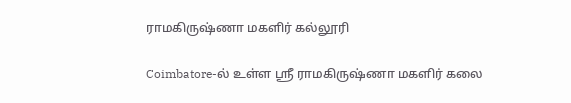ராமகிருஷ்ணா மகளிர் கல்லூரி

Coimbatore-ல் உள்ள ஶ்ரீ ராமகிருஷ்ணா மகளிர் கலை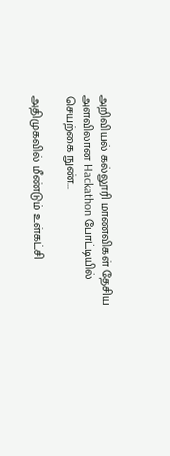அறிவியல் கல்லூரி மாணவிகள் தேசிய அளவிலான Hackathon போட்டியில் செயற்கை நுண்...

அதிமுகவில் மீண்டும் உள்கட்சி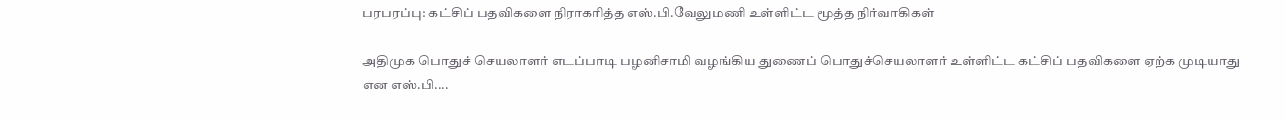பரபரப்பு: கட்சிப் பதவிகளை நிராகரித்த எஸ்.பி.வேலுமணி உள்ளிட்ட மூத்த நிர்வாகிகள்

அதிமுக பொதுச் செயலாளர் எடப்பாடி பழனிசாமி வழங்கிய துணைப் பொதுச்செயலாளர் உள்ளிட்ட கட்சிப் பதவிகளை ஏற்க முடியாது என எஸ்.பி....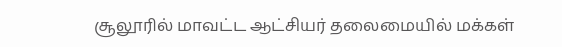சூலூரில் மாவட்ட ஆட்சியர் தலைமையில் மக்கள்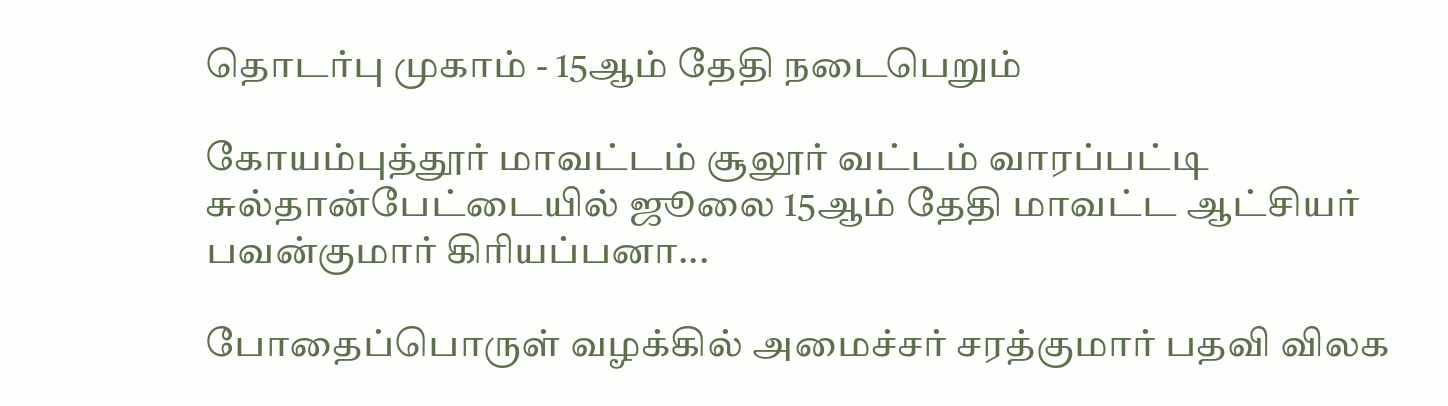தொடர்பு முகாம் - 15ஆம் தேதி நடைபெறும்

கோயம்புத்தூர் மாவட்டம் சூலூர் வட்டம் வாரப்பட்டி சுல்தான்பேட்டையில் ஜூலை 15ஆம் தேதி மாவட்ட ஆட்சியர் பவன்குமார் கிரியப்பனா...

போதைப்பொருள் வழக்கில் அமைச்சர் சரத்குமார் பதவி விலக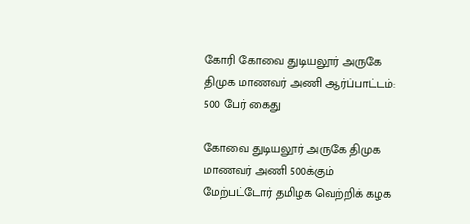கோரி கோவை துடியலூர் அருகே திமுக மாணவர் அணி ஆர்ப்பாட்டம்: 500 பேர் கைது

கோவை துடியலூர் அருகே திமுக மாணவர் அணி 500க்கும் மேற்பட்டோர் தமிழக வெற்றிக் கழக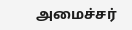அமைச்சர்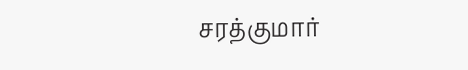சரத்குமார்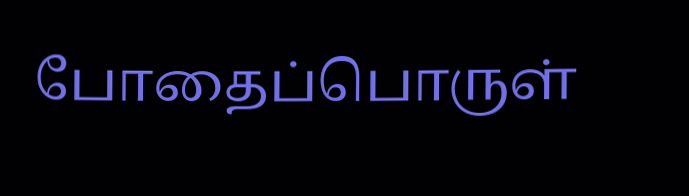போதைப்பொருள்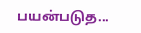பயன்படுத...